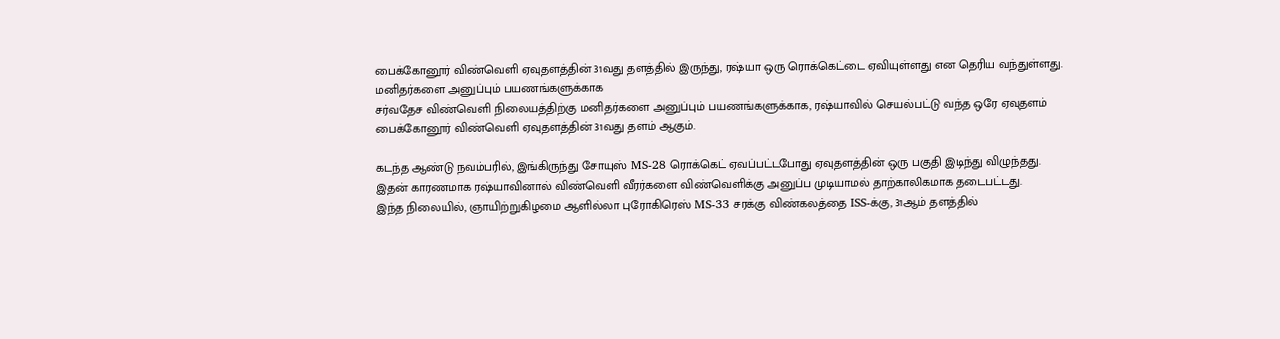பைக்கோனூர் விண்வெளி ஏவுதளத்தின் 31வது தளத்தில் இருந்து, ரஷ்யா ஒரு ரொக்கெட்டை ஏவியுள்ளது என தெரிய வந்துள்ளது.
மனிதர்களை அனுப்பும் பயணங்களுக்காக
சர்வதேச விண்வெளி நிலையத்திற்கு மனிதர்களை அனுப்பும் பயணங்களுக்காக, ரஷ்யாவில் செயல்பட்டு வந்த ஒரே ஏவுதளம் பைக்கோனூர் விண்வெளி ஏவுதளத்தின் 31வது தளம் ஆகும்.

கடந்த ஆண்டு நவம்பரில், இங்கிருந்து சோயுஸ் MS-28 ரொக்கெட் ஏவப்பட்டபோது ஏவுதளத்தின் ஒரு பகுதி இடிந்து விழுந்தது.
இதன் காரணமாக ரஷ்யாவினால் விண்வெளி வீரர்களை விண்வெளிக்கு அனுப்ப முடியாமல் தாற்காலிகமாக தடைபட்டது.
இந்த நிலையில், ஞாயிற்றுகிழமை ஆளில்லா புரோகிரெஸ் MS-33 சரக்கு விண்கலத்தை ISS-க்கு, 31ஆம் தளத்தில்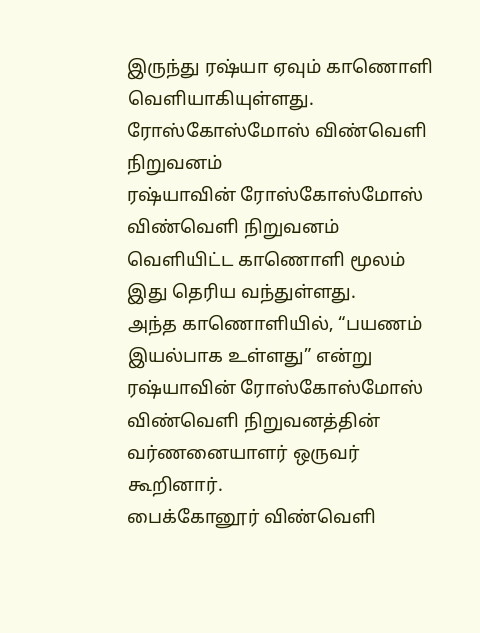இருந்து ரஷ்யா ஏவும் காணொளி வெளியாகியுள்ளது.
ரோஸ்கோஸ்மோஸ் விண்வெளி நிறுவனம்
ரஷ்யாவின் ரோஸ்கோஸ்மோஸ் விண்வெளி நிறுவனம் வெளியிட்ட காணொளி மூலம் இது தெரிய வந்துள்ளது.
அந்த காணொளியில், “பயணம் இயல்பாக உள்ளது” என்று ரஷ்யாவின் ரோஸ்கோஸ்மோஸ் விண்வெளி நிறுவனத்தின் வர்ணனையாளர் ஒருவர் கூறினார்.
பைக்கோனூர் விண்வெளி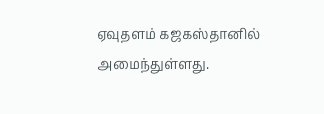ஏவுதளம் கஜகஸ்தானில் அமைந்துள்ளது.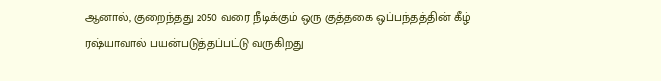ஆனால், குறைந்தது 2050 வரை நீடிக்கும் ஒரு குத்தகை ஒப்பந்தத்தின் கீழ் ரஷ்யாவால் பயன்படுத்தப்பட்டு வருகிறது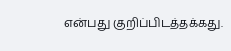என்பது குறிப்பிடத்தக்கது.